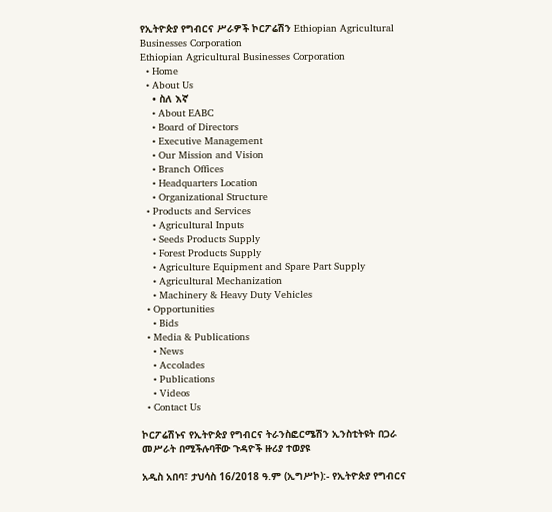የኢትዮጵያ የግብርና ሥራዎች ኮርፖሬሽን Ethiopian Agricultural Businesses Corporation
Ethiopian Agricultural Businesses Corporation
  • Home
  • About Us
    • ስለ እኛ
    • About EABC
    • Board of Directors
    • Executive Management
    • Our Mission and Vision
    • Branch Offices
    • Headquarters Location
    • Organizational Structure
  • Products and Services
    • Agricultural Inputs
    • Seeds Products Supply
    • Forest Products Supply
    • Agriculture Equipment and Spare Part Supply
    • Agricultural Mechanization
    • Machinery & Heavy Duty Vehicles
  • Opportunities
    • Bids
  • Media & Publications
    • News
    • Accolades
    • Publications
    • Videos
  • Contact Us

ኮርፖሬሽኑና የኢትዮጵያ የግብርና ትራንስፎርሜሽን ኢንስቲትዩት በጋራ መሥራት በሚችሉባቸው ጉዳዮች ዙሪያ ተወያዩ

አዲስ አበባ፣ ታህሳስ 16/2018 ዓ.ም (ኢግሥኮ):- የኢትዮጵያ የግብርና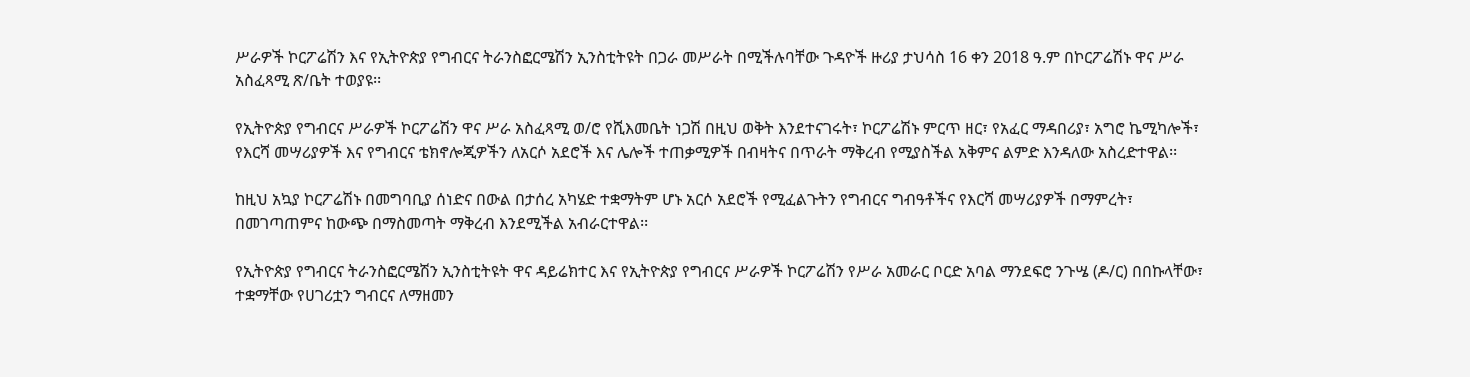ሥራዎች ኮርፖሬሽን እና የኢትዮጵያ የግብርና ትራንስፎርሜሽን ኢንስቲትዩት በጋራ መሥራት በሚችሉባቸው ጉዳዮች ዙሪያ ታህሳስ 16 ቀን 2018 ዓ.ም በኮርፖሬሽኑ ዋና ሥራ አስፈጻሚ ጽ/ቤት ተወያዩ፡፡

የኢትዮጵያ የግብርና ሥራዎች ኮርፖሬሽን ዋና ሥራ አስፈጻሚ ወ/ሮ የሺእመቤት ነጋሽ በዚህ ወቅት እንደተናገሩት፣ ኮርፖሬሽኑ ምርጥ ዘር፣ የአፈር ማዳበሪያ፣ አግሮ ኬሚካሎች፣ የእርሻ መሣሪያዎች እና የግብርና ቴክኖሎጂዎችን ለአርሶ አደሮች እና ሌሎች ተጠቃሚዎች በብዛትና በጥራት ማቅረብ የሚያስችል አቅምና ልምድ እንዳለው አስረድተዋል፡፡

ከዚህ አኳያ ኮርፖሬሽኑ በመግባቢያ ሰነድና በውል በታሰረ አካሄድ ተቋማትም ሆኑ አርሶ አደሮች የሚፈልጉትን የግብርና ግብዓቶችና የእርሻ መሣሪያዎች በማምረት፣ በመገጣጠምና ከውጭ በማስመጣት ማቅረብ እንደሚችል አብራርተዋል፡፡

የኢትዮጵያ የግብርና ትራንስፎርሜሽን ኢንስቲትዩት ዋና ዳይሬክተር እና የኢትዮጵያ የግብርና ሥራዎች ኮርፖሬሽን የሥራ አመራር ቦርድ አባል ማንደፍሮ ንጉሤ (ዶ/ር) በበኩላቸው፣ ተቋማቸው የሀገሪቷን ግብርና ለማዘመን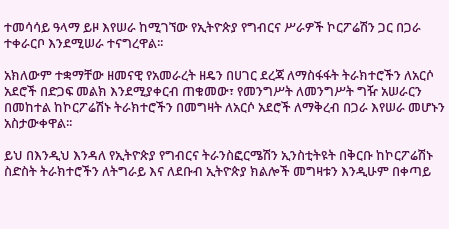ተመሳሳይ ዓላማ ይዞ እየሠራ ከሚገኘው የኢትዮጵያ የግብርና ሥራዎች ኮርፖሬሽን ጋር በጋራ ተቀራርቦ እንደሚሠራ ተናግረዋል፡፡

አክለውም ተቋማቸው ዘመናዊ የአመራረት ዘዴን በሀገር ደረጃ ለማስፋፋት ትራክተሮችን ለአርሶ አደሮች በድጋፍ መልክ እንደሚያቀርብ ጠቁመው፣ የመንግሥት ለመንግሥት ግዥ አሠራርን በመከተል ከኮርፖሬሽኑ ትራክተሮችን በመግዛት ለአርሶ አደሮች ለማቅረብ በጋራ እየሠራ መሆኑን አስታውቀዋል፡፡

ይህ በእንዲህ እንዳለ የኢትዮጵያ የግብርና ትራንስፎርሜሽን ኢንስቲትዩት በቅርቡ ከኮርፖሬሽኑ ስድስት ትራክተሮችን ለትግራይ እና ለደቡብ ኢትዮጵያ ክልሎች መግዛቱን እንዲሁም በቀጣይ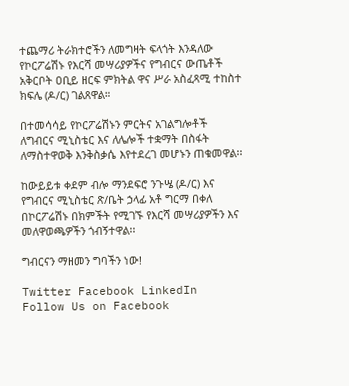ተጨማሪ ትራክተሮችን ለመግዛት ፍላጎት እንዳለው የኮርፖሬሽኑ የእርሻ መሣሪያዎችና የግብርና ውጤቶች አቅርቦት ዐቢይ ዘርፍ ምክትል ዋና ሥራ አስፈጻሚ ተከስተ ክፍሌ (ዶ/ር) ገልጸዋል።

በተመሳሳይ የኮርፖሬሽኑን ምርትና አገልግሎቶች ለግብርና ሚኒስቴር እና ለሌሎች ተቋማት በስፋት ለማስተዋወቅ እንቅስቃሴ እየተደረገ መሆኑን ጠቁመዋል፡፡

ከውይይቱ ቀደም ብሎ ማንደፍሮ ንጉሤ (ዶ/ር) እና የግብርና ሚኒስቴር ጽ/ቤት ኃላፊ አቶ ግርማ በቀለ በኮርፖሬሽኑ በክምችት የሚገኙ የእርሻ መሣሪያዎችን እና መለዋወጫዎችን ጎብኝተዋል፡፡

ግብርናን ማዘመን ግባችን ነው!

Twitter Facebook LinkedIn
Follow Us on Facebook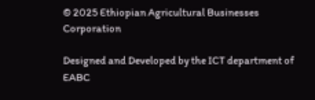© 2025 Ethiopian Agricultural Businesses Corporation

Designed and Developed by the ICT department of EABC